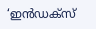‘ഇൻഡക്സ്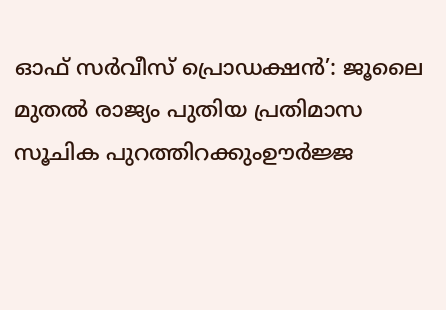ഓഫ് സർവീസ് പ്രൊഡക്ഷൻ’: ജൂലൈ മുതൽ രാജ്യം പുതിയ പ്രതിമാസ സൂചിക പുറത്തിറക്കുംഊർജ്ജ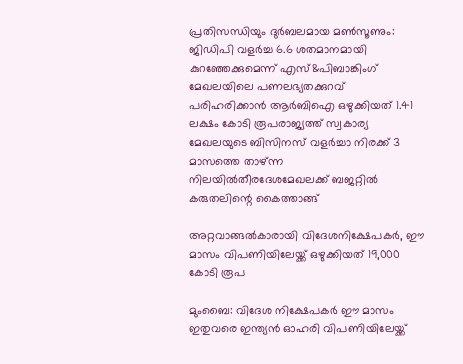പ്രതിസന്ധിയും ദുർബലമായ മൺസൂണും: ജിഡിപി വളർച്ച 6.6 ശതമാനമായി കുറഞ്ഞേക്കുമെന്ന് എസ്&പിബാങ്കിംഗ് മേഖലയിലെ പണലഭ്യതക്കുറവ് പരിഹരിക്കാൻ ആർബിഐ ഒഴുക്കിയത് 1.41 ലക്ഷം കോടി രൂപരാജ്യത്ത് സ്വകാര്യ മേഖലയുടെ ബിസിനസ് വളർച്ചാ നിരക്ക് 3 മാസത്തെ താഴ്ന്ന നിലയിൽതീരദേശമേഖലക്ക് ബജറ്റിൽ കരുതലിന്റെ കൈത്താങ്ങ്

അറ്റവാങ്ങല്‍കാരായി വിദേശനിക്ഷേപകര്‍, ഈ മാസം വിപണിയിലേയ്ക്ക് ഒഴുക്കിയത് 19,000 കോടി രൂപ

മുംബൈ: വിദേശ നിക്ഷേപകര്‍ ഈ മാസം ഇതുവരെ ഇന്ത്യന്‍ ഓഹരി വിപണിയിലേയ്ക്ക്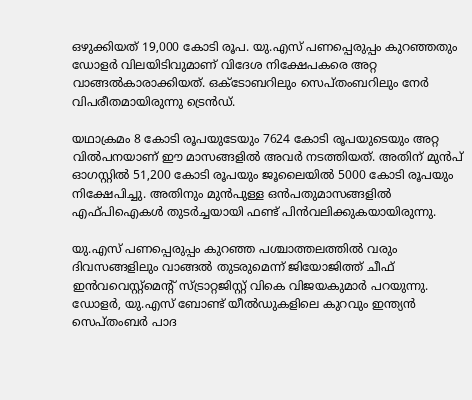ഒഴുക്കിയത് 19,000 കോടി രൂപ. യു.എസ് പണപ്പെരുപ്പം കുറഞ്ഞതും ഡോളര്‍ വിലയിടിവുമാണ് വിദേശ നിക്ഷേപകരെ അറ്റ വാങ്ങല്‍കാരാക്കിയത്. ഒക്ടോബറിലും സെപ്തംബറിലും നേര്‍ വിപരീതമായിരുന്നു ട്രെന്‍ഡ്.

യഥാക്രമം 8 കോടി രൂപയുടേയും 7624 കോടി രൂപയുടെയും അറ്റ വില്‍പനയാണ് ഈ മാസങ്ങളില്‍ അവര്‍ നടത്തിയത്. അതിന് മുന്‍പ് ഓഗസ്റ്റില്‍ 51,200 കോടി രൂപയും ജൂലൈയില്‍ 5000 കോടി രൂപയും നിക്ഷേപിച്ചു. അതിനും മുന്‍പുള്ള ഒന്‍പതുമാസങ്ങളില്‍ എഫ്പിഐകള്‍ തുടര്‍ച്ചയായി ഫണ്ട് പിന്‍വലിക്കുകയായിരുന്നു.

യു.എസ് പണപ്പെരുപ്പം കുറഞ്ഞ പശ്ചാത്തലത്തില്‍ വരും ദിവസങ്ങളിലും വാങ്ങല്‍ തുടരുമെന്ന് ജിയോജിത്ത് ചീഫ് ഇന്‍വവെസ്റ്റ്‌മെന്റ് സ്ട്രാറ്റജിസ്റ്റ് വികെ വിജയകുമാര്‍ പറയുന്നു. ഡോളര്‍, യു.എസ് ബോണ്ട് യീല്‍ഡുകളിലെ കുറവും ഇന്ത്യന്‍ സെപ്തംബര്‍ പാദ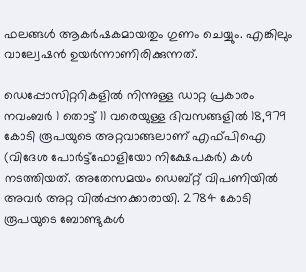ഫലങ്ങള്‍ ആകര്‍ഷകമായതും ഗുണം ചെയ്യും. എങ്കിലും വാല്വേഷന്‍ ഉയര്‍ന്നാണിരിക്കുന്നത്.

ഡെപ്പോസിറ്ററികളില്‍ നിന്നുള്ള ഡാറ്റ പ്രകാരം നവംബര്‍ 1 തൊട്ട് 11 വരെയുള്ള ദിവസങ്ങളില്‍ 18,979 കോടി രൂപയുടെ അറ്റവാങ്ങലാണ് എഫ്പിഐ (വിദേശ പോര്‍ട്ട്‌ഫോളിയോ നിക്ഷേപകര്‍) കള്‍ നടത്തിയത്. അതേസമയം ഡെബ്റ്റ് വിപണിയില്‍ അവര്‍ അറ്റ വില്‍പ്പനക്കാരായി. 2784 കോടി രൂപയുടെ ബോണ്ടുകള്‍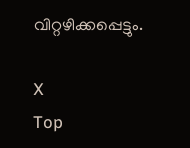വിറ്റഴിക്കപ്പെട്ടും.

X
Top